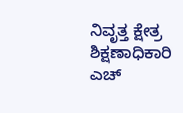ನಿವೃತ್ತ ಕ್ಷೇತ್ರ ಶಿಕ್ಷಣಾಧಿಕಾರಿ ಎಚ್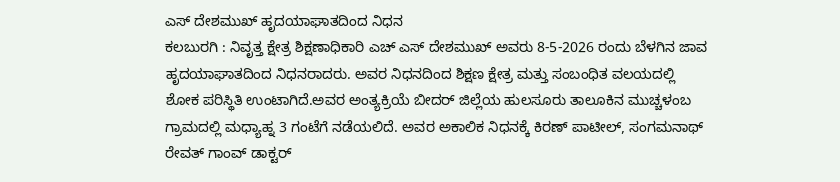ಎಸ್ ದೇಶಮುಖ್ ಹೃದಯಾಘಾತದಿಂದ ನಿಧನ
ಕಲಬುರಗಿ : ನಿವೃತ್ತ ಕ್ಷೇತ್ರ ಶಿಕ್ಷಣಾಧಿಕಾರಿ ಎಚ್ ಎಸ್ ದೇಶಮುಖ್ ಅವರು 8-5-2026 ರಂದು ಬೆಳಗಿನ ಜಾವ ಹೃದಯಾಘಾತದಿಂದ ನಿಧನರಾದರು. ಅವರ ನಿಧನದಿಂದ ಶಿಕ್ಷಣ ಕ್ಷೇತ್ರ ಮತ್ತು ಸಂಬಂಧಿತ ವಲಯದಲ್ಲಿ ಶೋಕ ಪರಿಸ್ಥಿತಿ ಉಂಟಾಗಿದೆ.ಅವರ ಅಂತ್ಯಕ್ರಿಯೆ ಬೀದರ್ ಜಿಲ್ಲೆಯ ಹುಲಸೂರು ತಾಲೂಕಿನ ಮುಚ್ಚಳಂಬ ಗ್ರಾಮದಲ್ಲಿ ಮಧ್ಯಾಹ್ನ 3 ಗಂಟೆಗೆ ನಡೆಯಲಿದೆ. ಅವರ ಅಕಾಲಿಕ ನಿಧನಕ್ಕೆ ಕಿರಣ್ ಪಾಟೀಲ್, ಸಂಗಮನಾಥ್ ರೇವತ್ ಗಾಂವ್ ಡಾಕ್ಟರ್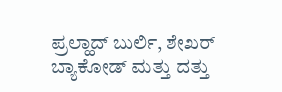ಪ್ರಲ್ಹಾದ್ ಬುರ್ಲಿ, ಶೇಖರ್ ಬ್ಯಾಕೋಡ್ ಮತ್ತು ದತ್ತು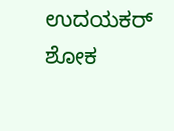ಉದಯಕರ್ ಶೋಕ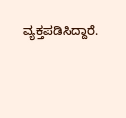ವ್ಯಕ್ತಪಡಿಸಿದ್ದಾರೆ.